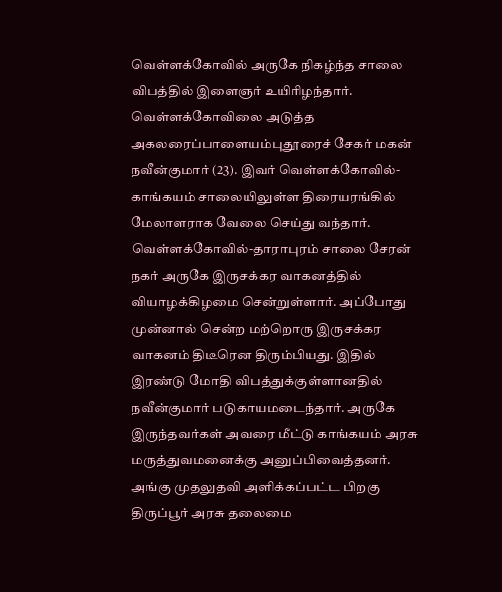வெள்ளக்கோவில் அருகே நிகழ்ந்த சாலை விபத்தில் இளைஞர் உயிரிழந்தார்.
வெள்ளக்கோவிலை அடுத்த அகலரைப்பாளையம்புதூரைச் சேகர் மகன் நவீன்குமார் (23). இவர் வெள்ளக்கோவில்-காங்கயம் சாலையிலுள்ள திரையரங்கில் மேலாளராக வேலை செய்து வந்தார். வெள்ளக்கோவில்-தாராபுரம் சாலை சேரன் நகர் அருகே இருசக்கர வாகனத்தில் வியாழக்கிழமை சென்றுள்ளார். அப்போது முன்னால் சென்ற மற்றொரு இருசக்கர வாகனம் திடீரென திரும்பியது. இதில் இரண்டு மோதி விபத்துக்குள்ளானதில் நவீன்குமார் படுகாயமடைந்தார். அருகே இருந்தவர்கள் அவரை மீட்டு காங்கயம் அரசு மருத்துவமனைக்கு அனுப்பிவைத்தனர். அங்கு முதலுதவி அளிக்கப்பட்ட பிறகு திருப்பூர் அரசு தலைமை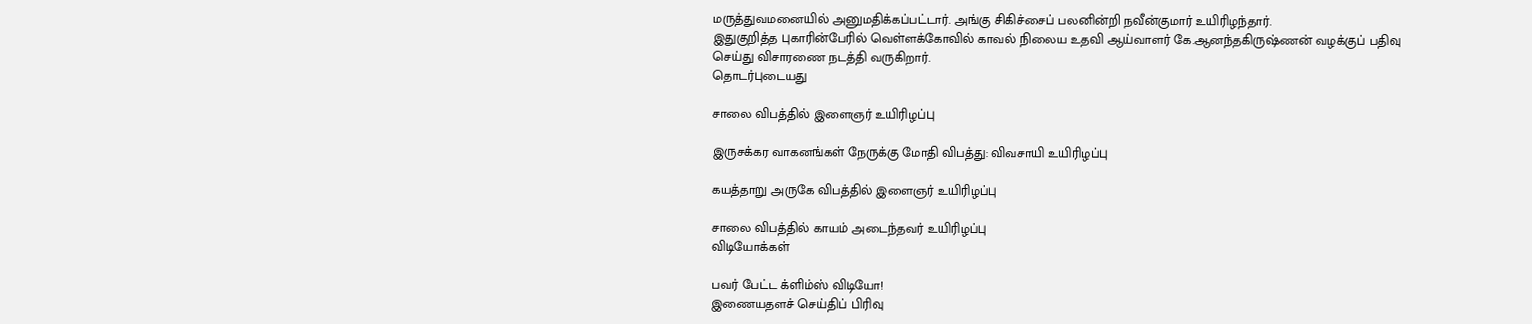மருத்துவமனையில் அனுமதிக்கப்பட்டார். அங்கு சிகிச்சைப் பலனின்றி நவீன்குமார் உயிரிழந்தார்.
இதுகுறித்த புகாரின்பேரில் வெள்ளக்கோவில் காவல் நிலைய உதவி ஆய்வாளர் கே.ஆனந்தகிருஷ்ணன் வழக்குப் பதிவு செய்து விசாரணை நடத்தி வருகிறார்.
தொடர்புடையது

சாலை விபத்தில் இளைஞர் உயிரிழப்பு

இருசக்கர வாகனங்கள் நேருக்கு மோதி விபத்து: விவசாயி உயிரிழப்பு

கயத்தாறு அருகே விபத்தில் இளைஞர் உயிரிழப்பு

சாலை விபத்தில் காயம் அடைந்தவர் உயிரிழப்பு
விடியோக்கள்

பவர் பேட்ட க்ளிம்ஸ் விடியோ!
இணையதளச் செய்திப் பிரிவு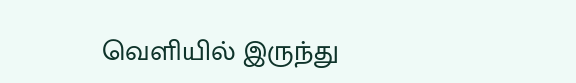வெளியில் இருந்து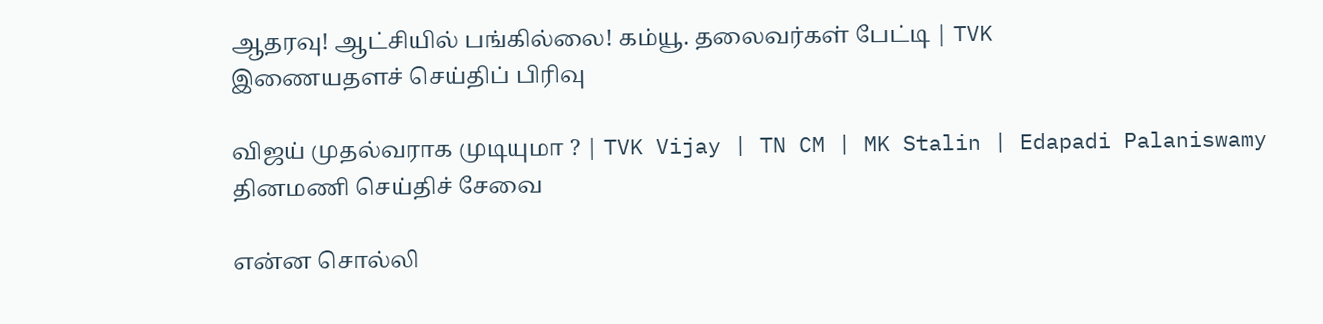ஆதரவு! ஆட்சியில் பங்கில்லை! கம்யூ. தலைவர்கள் பேட்டி | TVK
இணையதளச் செய்திப் பிரிவு

விஜய் முதல்வராக முடியுமா ? | TVK Vijay | TN CM | MK Stalin | Edapadi Palaniswamy
தினமணி செய்திச் சேவை

என்ன சொல்லி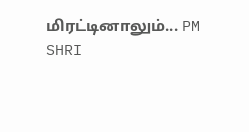மிரட்டினாலும்... PM SHRI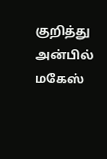குறித்து அன்பில் மகேஸ்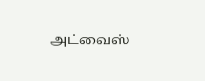அட்வைஸ்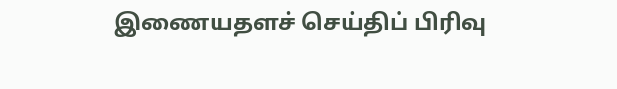இணையதளச் செய்திப் பிரிவு